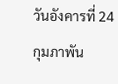วันอังคารที่ 24 กุมภาพัน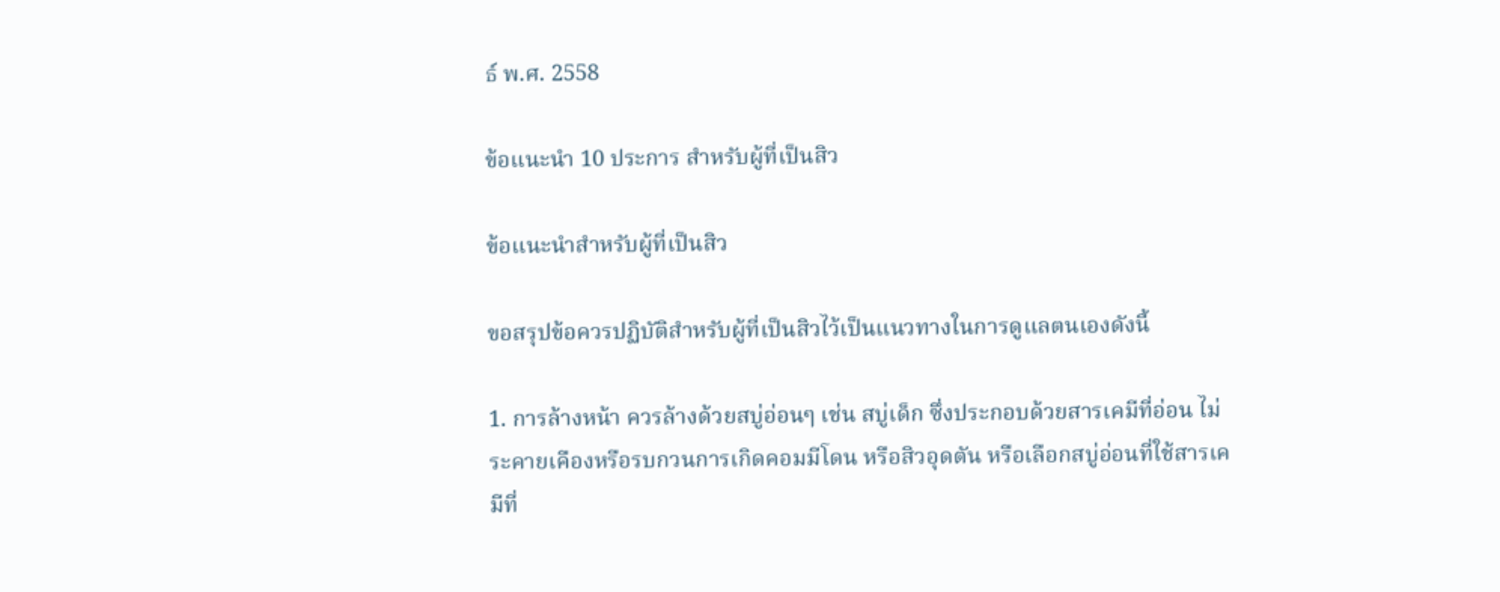ธ์ พ.ศ. 2558

ข้อแนะนำ 10 ประการ สำหรับผู้ที่เป็นสิว

ข้อแนะนำสำหรับผู้ที่เป็นสิว

ขอสรุปข้อควรปฏิบัติสำหรับผู้ที่เป็นสิวไว้เป็นแนวทางในการดูแลตนเองดังนี้

1. การล้างหน้า ควรล้างด้วยสบู่อ่อนๆ เช่น สบู่เด็ก ซึ่งประกอบด้วยสารเคมีที่อ่อน ไม่ระคายเคืองหรือรบกวนการเกิดคอมมีโดน หรือสิวอุดตัน หรือเลือกสบู่อ่อนที่ใช้สารเคมีที่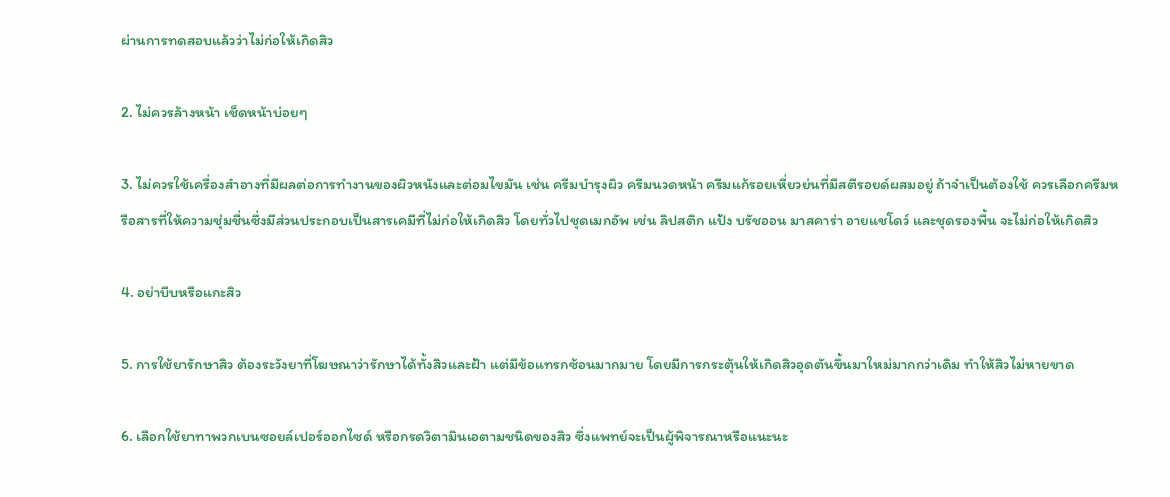ผ่านการทดสอบแล้วว่าไม่ก่อให้เกิดสิว

2. ไม่ควรล้างหน้า เช็ดหน้าบ่อยๆ

3. ไม่ควรใช้เครื่องสำอางที่มีผลต่อการทำงานของผิวหนังและต่อมไขมัน เช่น ครีมบำรุงผิว ครีมนวดหน้า ครีมแก้รอยเหี่ยวย่นที่มีสตีรอยด์ผสมอยู่ ถ้าจำเป็นต้องใช้ ควรเลือกครีมหรือสารที่ให้ความชุ่มชื่นซึ่งมีส่วนประกอบเป็นสารเคมีที่ไม่ก่อให้เกิดสิว โดยทั่วไปชุดเมกอัพ เช่น ลิปสติก แป้ง บรัชออน มาสคาร่า อายแชโดว์ และชุดรองพื้น จะไม่ก่อให้เกิดสิว

4. อย่าบีบหรือแกะสิว

5. การใช้ยารักษาสิว ต้องระวังยาที่โฆษณาว่ารักษาได้ทั้งสิวและฝ้า แต่มีข้อแทรกซ้อนมากมาย โดยมีการกระตุ้นให้เกิดสิวอุดตันขึ้นมาใหม่มากกว่าเดิม ทำให้สิวไม่หายขาด

6. เลือกใช้ยาทาพวกเบนซอยล์เปอร์ออกไซด์ หรือกรดวิตามินเอตามชนิดของสิว ซึ่งแพทย์จะเป็นผู้พิจารณาหรือแนะนะ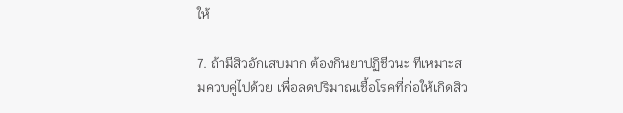ให้

7. ถ้ามีสิวอักเสบมาก ต้องกินยาปฏิชีวนะ ทีเหมาะสมควบคู่ไปด้วย เพื่อลดปริมาณเชื้อโรคที่ก่อให้เกิดสิว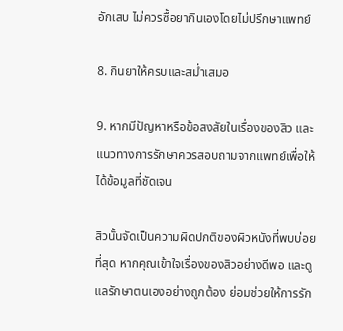อักเสบ ไม่ควรซื้อยากินเองโดยไม่ปรึกษาแพทย์

8. กินยาให้ครบและสม่ำเสมอ

9. หากมีปัญหาหรือข้อสงสัยในเรื่องของสิว และแนวทางการรักษาควรสอบถามจากแพทย์เพื่อให้ได้ข้อมูลที่ชัดเจน

สิวนั้นจัดเป็นความผิดปกติของผิวหนังที่พบบ่อยที่สุด หากคุณเข้าใจเรื่องของสิวอย่างดีพอ และดูแลรักษาตนเองอย่างถูกต้อง ย่อมช่วยให้การรัก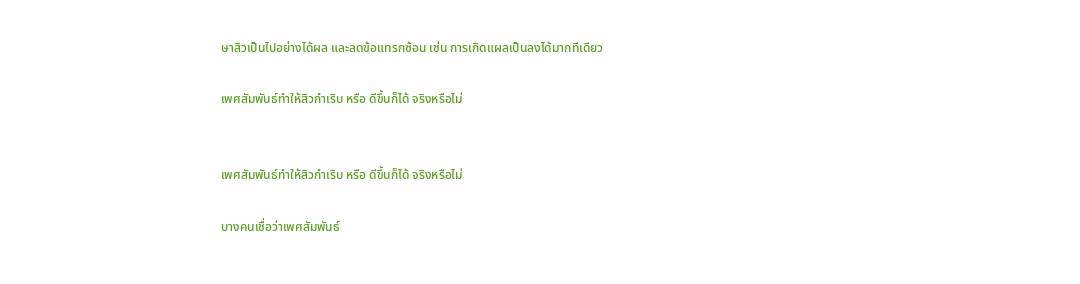ษาสิวเป็นไปอย่างได้ผล และลดข้อแทรกซ้อน เช่น การเกิดแผลเป็นลงได้มากทีเดียว

เพศสัมพันธ์ทำให้สิวกำเริบ หรือ ดีขึ้นก็ได้ จริงหรือไม่


เพศสัมพันธ์ทำให้สิวกำเริบ หรือ ดีขึ้นก็ได้ จริงหรือไม่

บางคนเชื่อว่าเพศสัมพันธ์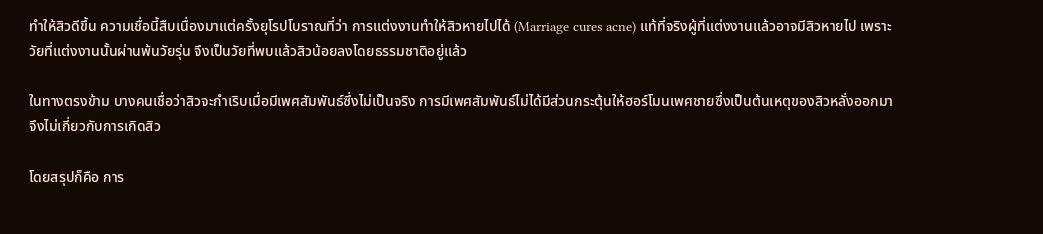ทำให้สิวดีขึ้น ความเชื่อนี้สืบเนื่องมาแต่ครั้งยุโรปโบราณที่ว่า การแต่งงานทำให้สิวหายไปได้ (Marriage cures acne) แท้ที่จริงผู้ที่แต่งงานแล้วอาจมีสิวหายไป เพราะวัยที่แต่งงานนั้นผ่านพ้นวัยรุ่น จึงเป็นวัยที่พบแล้วสิวน้อยลงโดยธรรมชาติอยู่แล้ว

ในทางตรงข้าม บางคนเชื่อว่าสิวจะกำเริบเมื่อมีเพศสัมพันธ์ซึ่งไม่เป็นจริง การมีเพศสัมพันธ์ไม่ได้มีส่วนกระตุ้นให้ฮอร์โมนเพศชายซึ่งเป็นต้นเหตุของสิวหลั่งออกมา จึงไม่เกี่ยวกับการเกิดสิว

โดยสรุปก็คือ การ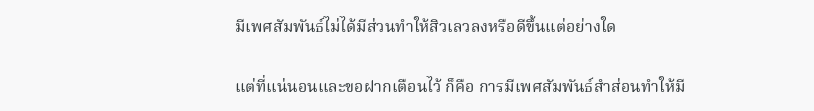มีเพศสัมพันธ์ไม่ได้มีส่วนทำให้สิวเลวลงหรือดีขึ้นแต่อย่างใด

แต่ที่แน่นอนและขอฝากเตือนไว้ ก็คือ การมีเพศสัมพันธ์สำส่อนทำให้มี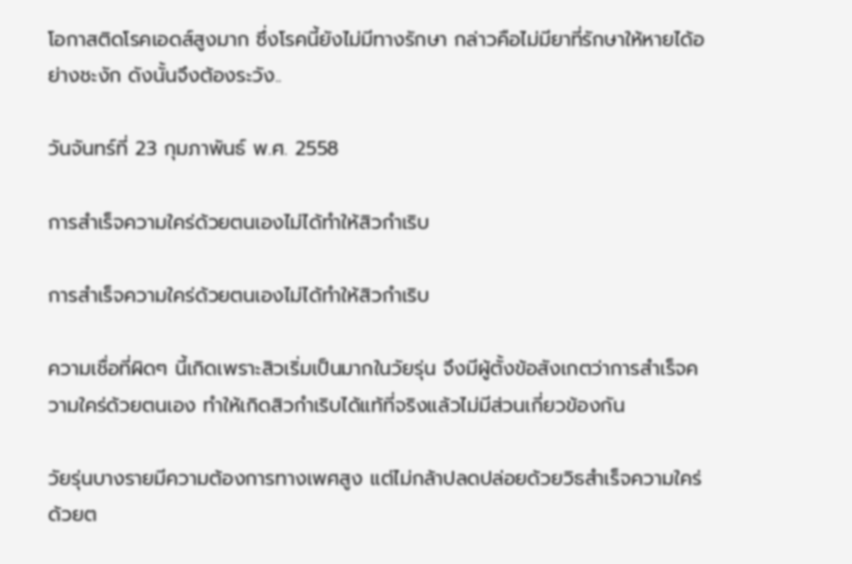โอกาสติดโรคเอดส์สูงมาก ซึ่งโรคนี้ยังไม่มีทางรักษา กล่าวคือไม่มียาที่รักษาให้หายได้อย่างชะงัก ดังนั้นจึงต้องระวัง..

วันจันทร์ที่ 23 กุมภาพันธ์ พ.ศ. 2558

การสำเร็จความใคร่ด้วยตนเองไม่ได้ทำให้สิวกำเริบ

การสำเร็จความใคร่ด้วยตนเองไม่ได้ทำให้สิวกำเริบ

ความเชื่อที่ผิดๆ นี้เกิดเพราะสิวเริ่มเป็นมากในวัยรุ่น จึงมีผู้ตั้งข้อสังเกตว่าการสำเร็จความใคร่ด้วยตนเอง ทำให้เกิดสิวกำเริบได้แท้ที่จริงแล้วไม่มีส่วนเกี่ยวข้องกัน

วัยรุ่นบางรายมีความต้องการทางเพศสูง แต่ไม่กล้าปลดปล่อยด้วยวิธสำเร็จความใคร่ด้วยต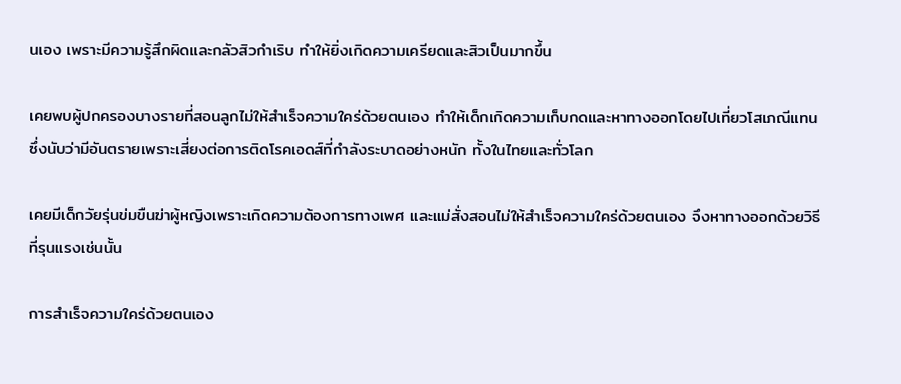นเอง เพราะมีความรู้สึกผิดและกลัวสิวกำเริบ ทำให้ยิ่งเกิดความเครียดและสิวเป็นมากขึ้น

เคยพบผู้ปกครองบางรายที่สอนลูกไม่ให้สำเร็จความใคร่ด้วยตนเอง ทำให้เด็กเกิดความเก็บกดและหาทางออกโดยไปเที่ยวโสเภณีแทน ซึ่งนับว่ามีอันตรายเพราะเสี่ยงต่อการติดโรคเอดส์ที่กำลังระบาดอย่างหนัก ทั้งในไทยและทั่วโลก

เคยมีเด็กวัยรุ่นข่มขืนฆ่าผู้หญิงเพราะเกิดความต้องการทางเพศ และแม่สั่งสอนไม่ให้สำเร็จความใคร่ด้วยตนเอง จึงหาทางออกด้วยวิธีที่รุนแรงเช่นนั้น

การสำเร็จความใคร่ด้วยตนเอง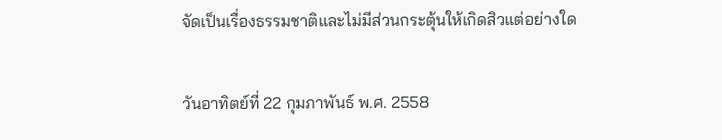จัดเป็นเรื่องธรรมชาติและไม่มีส่วนกระตุ้นให้เกิดสิวแต่อย่างใด

วันอาทิตย์ที่ 22 กุมภาพันธ์ พ.ศ. 2558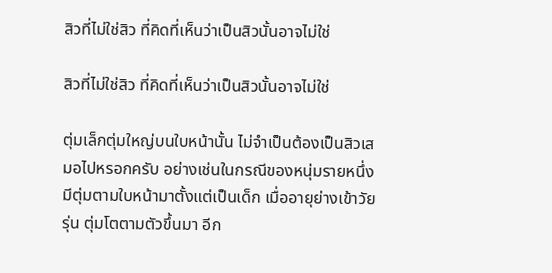สิวที่ไม่ใช่สิว ที่คิดที่เห็นว่าเป็นสิวนั้นอาจไม่ใช่

สิวที่ไม่ใช่สิว ที่คิดที่เห็นว่าเป็นสิวนั้นอาจไม่ใช่

ตุ่มเล็กตุ่มใหญ่บนใบหน้านั้น ไม่จำเป็นต้องเป็นสิวเสมอไปหรอกครับ อย่างเช่นในกรณีของหนุ่มรายหนึ่ง มีตุ่มตามใบหน้ามาตั้งแต่เป็นเด็ก เมื่ออายุย่างเข้าวัยรุ่น ตุ่มโตตามตัวขึ้นมา อีก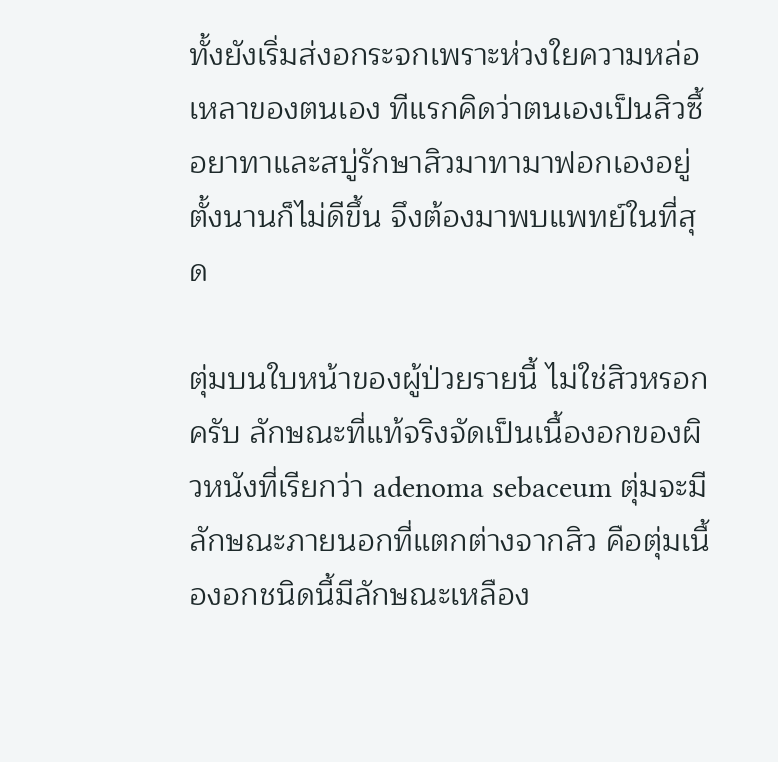ทั้งยังเริ่มส่งอกระจกเพราะห่วงใยความหล่อเหลาของตนเอง ทีแรกคิดว่าตนเองเป็นสิวซื้อยาทาและสบู่รักษาสิวมาทามาฟอกเองอยู่ตั้งนานก็ไม่ดีขึ้น จึงต้องมาพบแพทย์ในที่สุด

ตุ่มบนใบหน้าของผู้ป่วยรายนี้ ไม่ใช่สิวหรอกครับ ลักษณะที่แท้จริงจัดเป็นเนื้องอกของผิวหนังที่เรียกว่า adenoma sebaceum ตุ่มจะมีลักษณะภายนอกที่แตกต่างจากสิว คือตุ่มเนื้องอกชนิดนี้มีลักษณะเหลือง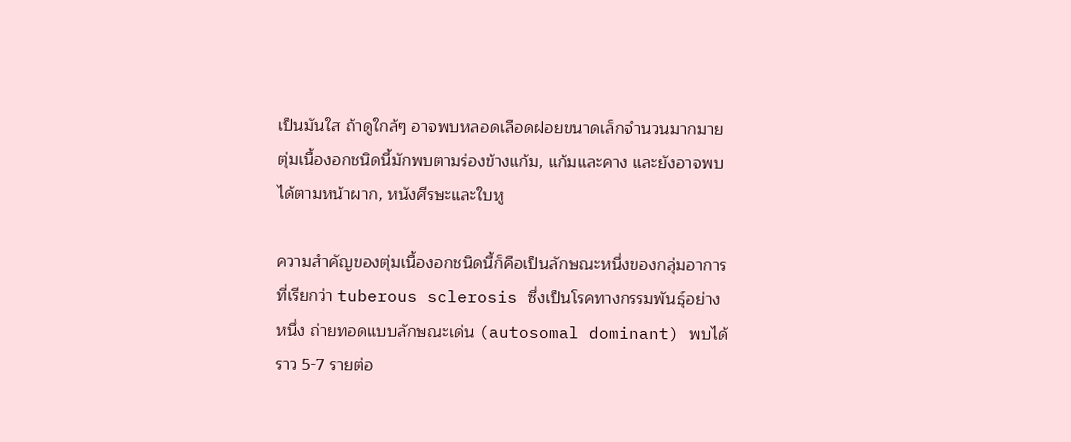เป็นมันใส ถ้าดูใกล้ๆ อาจพบหลอดเลือดฝอยขนาดเล็กจำนวนมากมาย ตุ่มเนื้องอกชนิดนี้มักพบตามร่องข้างแก้ม, แก้มและคาง และยังอาจพบได้ตามหน้าผาก, หนังศีรษะและใบหู

ความสำคัญของตุ่มเนื้องอกชนิดนี้ก็คือเป็นลักษณะหนึ่งของกลุ่มอาการที่เรียกว่า tuberous sclerosis ซึ่งเป็นโรคทางกรรมพันธุ์อย่างหนึ่ง ถ่ายทอดแบบลักษณะเด่น (autosomal dominant) พบได้ราว 5-7 รายต่อ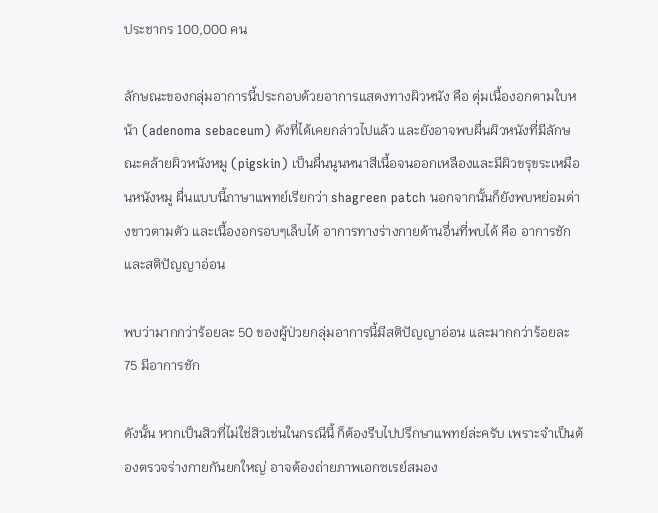ประชากร 100,000 คน

ลักษณะของกลุ่มอาการนี้ประกอบด้วยอาการแสดงทางผิวหนัง คือ ตุ่มเนื้องอกตามใบหน้า (adenoma sebaceum) ดังที่ได้เคยกล่าวไปแล้ว และยังอาจพบผื่นผิวหนังที่มีลักษณะคล้ายผิวหนังหมู (pigskin) เป็นผื่นนูนหนาสีเนื้อจนออกเหลืองและมีผิวขรุขระเหมือนหนังหมู ผื่นแบบนี้ภาษาแพทย์เรียกว่า shagreen patch นอกจากนั้นก็ยังพบหย่อมด่างขาวตามตัว และเนื้องอกรอบๆเล็บได้ อาการทางร่างกายด้านอื่นที่พบได้ คือ อาการชักและสติปัญญาอ่อน

พบว่ามากกว่าร้อยละ 50 ของผู้ป่วยกลุ่มอาการนี้มีสติปัญญาอ่อน และมากกว่าร้อยละ 75 มีอาการชัก

ดังนั้น หากเป็นสิวที่ไม่ใช่สิวเช่นในกรณีนี้ ก็ต้องรีบไปปรึกษาแพทย์ล่ะครับ เพราะจำเป็นต้องตรวจร่างกายกันยกใหญ่ อาจต้องถ่ายภาพเอกซเรย์สมอง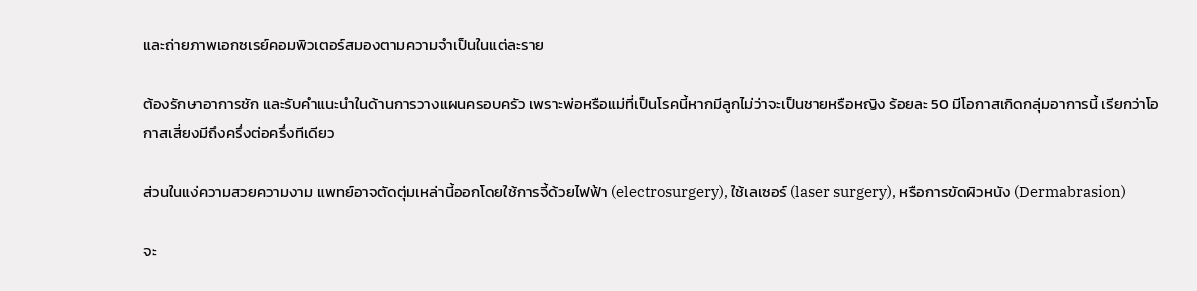และถ่ายภาพเอกซเรย์คอมพิวเตอร์สมองตามความจำเป็นในแต่ละราย

ต้องรักษาอาการชัก และรับคำแนะนำในด้านการวางแผนครอบครัว เพราะพ่อหรือแม่ที่เป็นโรคนี้หากมีลูกไม่ว่าจะเป็นชายหรือหญิง ร้อยละ 50 มีโอกาสเกิดกลุ่มอาการนี้ เรียกว่าโอกาสเสี่ยงมีถึงครึ่งต่อครึ่งทีเดียว

ส่วนในแง่ความสวยความงาม แพทย์อาจตัดตุ่มเหล่านี้ออกโดยใช้การจี้ด้วยไฟฟ้า (electrosurgery), ใช้เลเซอร์ (laser surgery), หรือการขัดผิวหนัง (Dermabrasion)

จะ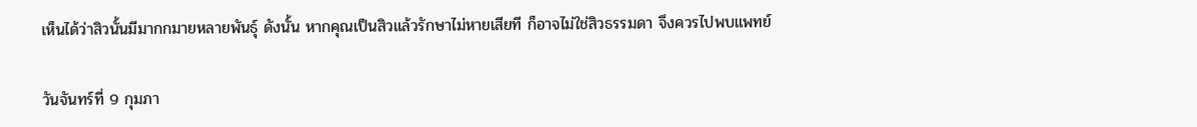เห็นได้ว่าสิวนั้นมีมากกมายหลายพันธุ์ ดังนั้น หากคุณเป็นสิวแล้วรักษาไม่หายเสียที ก็อาจไม่ใช่สิวธรรมดา จึงควรไปพบแพทย์

วันจันทร์ที่ 9 กุมภา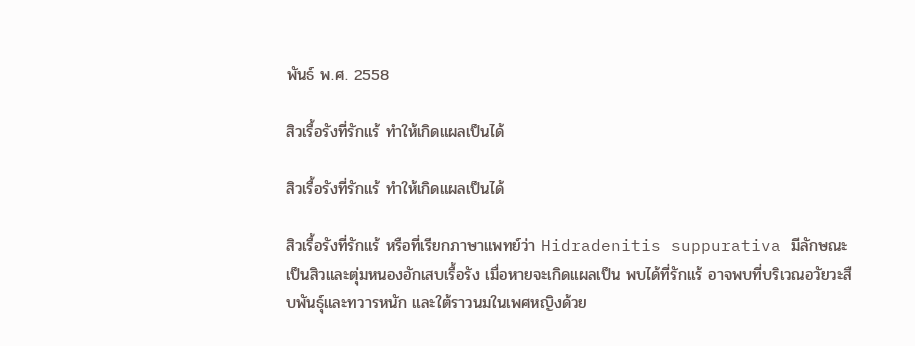พันธ์ พ.ศ. 2558

สิวเรื้อรังที่รักแร้ ทำให้เกิดแผลเป็นได้

สิวเรื้อรังที่รักแร้ ทำให้เกิดแผลเป็นได้

สิวเรื้อรังที่รักแร้ หรือที่เรียกภาษาแพทย์ว่า Hidradenitis suppurativa มีลักษณะเป็นสิวและตุ่มหนองอักเสบเรื้อรัง เมื่อหายจะเกิดแผลเป็น พบได้ที่รักแร้ อาจพบที่บริเวณอวัยวะสืบพันธุ์และทวารหนัก และใต้ราวนมในเพศหญิงด้วย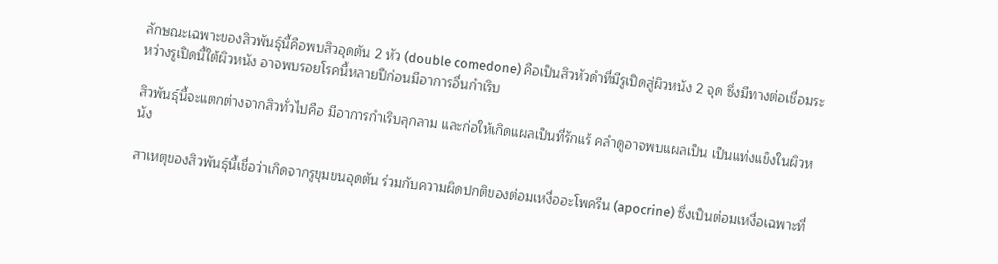ลักษณะเฉพาะของสิวพันธุ์นี้คือพบสิวอุดตัน 2 หัว (double comedone) คือเป็นสิวหัวดำที่มีรูเปิดสู่ผิวหนัง 2 จุด ซึ่งมีทางต่อเชื่อมระหว่างรูเปิดนี้ใต้ผิวหนัง อาจพบรอยโรคนี้หลายปีก่อนมีอาการอื่นกำเริบ

สิวพันธุ์นี้จะแตกต่างจากสิวทั่วไปคือ มีอาการกำเริบลุกลาม และก่อให้เกิดแผลเป็นที่รักแร้ คลำดูอาจพบแผลเป็น เป็นแท่งแข็งในผิวหนัง

สาเหตุของสิวพันธุ์นี้เชื่อว่าเกิดจากรูขุมขนอุดตัน ร่วมกับความผิดปกติของต่อมเหงื่ออะโพครีน (apocrine) ซึ่งเป็นต่อมเหงื่อเฉพาะที่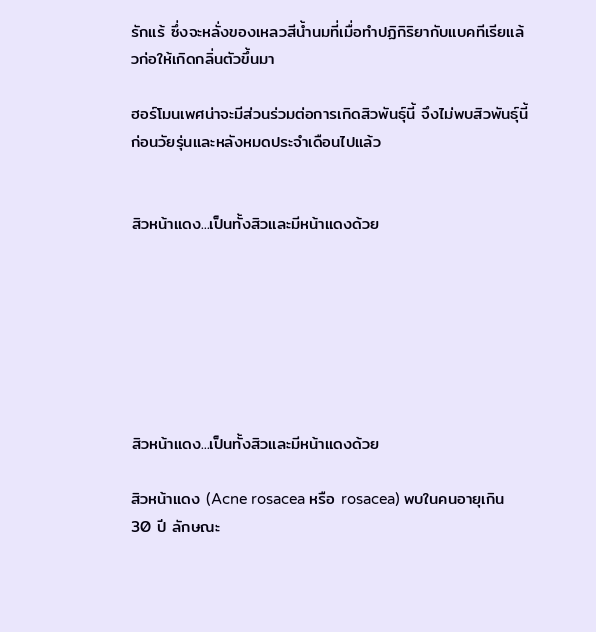รักแร้ ซึ่งจะหลั่งของเหลวสีน้ำนมที่เมื่อทำปฏิกิริยากับแบคทีเรียแล้วก่อให้เกิดกลิ่นตัวขึ้นมา

ฮอร์โมนเพศน่าจะมีส่วนร่วมต่อการเกิดสิวพันธุ์นี้ จึงไม่พบสิวพันธุ์นี้ก่อนวัยรุ่นและหลังหมดประจำเดือนไปแล้ว


สิวหน้าแดง...เป็นทั้งสิวและมีหน้าแดงด้วย







สิวหน้าแดง...เป็นทั้งสิวและมีหน้าแดงด้วย

สิวหน้าแดง (Acne rosacea หรือ rosacea) พบในคนอายุเกิน 30 ปี ลักษณะ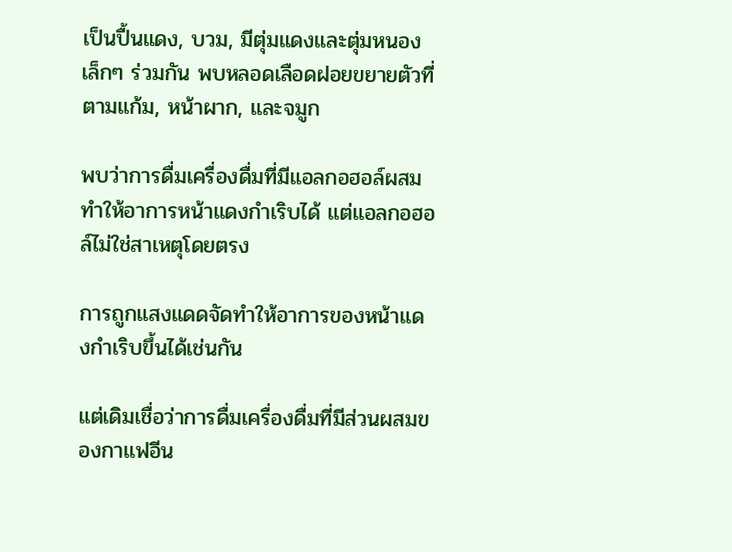เป็นปื้นแดง, บวม, มีตุ่มแดงและตุ่มหนองเล็กๆ ร่วมกัน พบหลอดเลือดฝอยขยายตัวที่ตามแก้ม, หน้าผาก, และจมูก

พบว่าการดื่มเครื่องดื่มที่มีแอลกอฮอล์ผสมทำให้อาการหน้าแดงกำเริบได้ แต่แอลกอฮอล์ไม่ใช่สาเหตุโดยตรง

การถูกแสงแดดจัดทำให้อาการของหน้าแดงกำเริบขึ้นได้เช่นกัน

แต่เดิมเชื่อว่าการดื่มเครื่องดื่มที่มีส่วนผสมของกาแฟอีน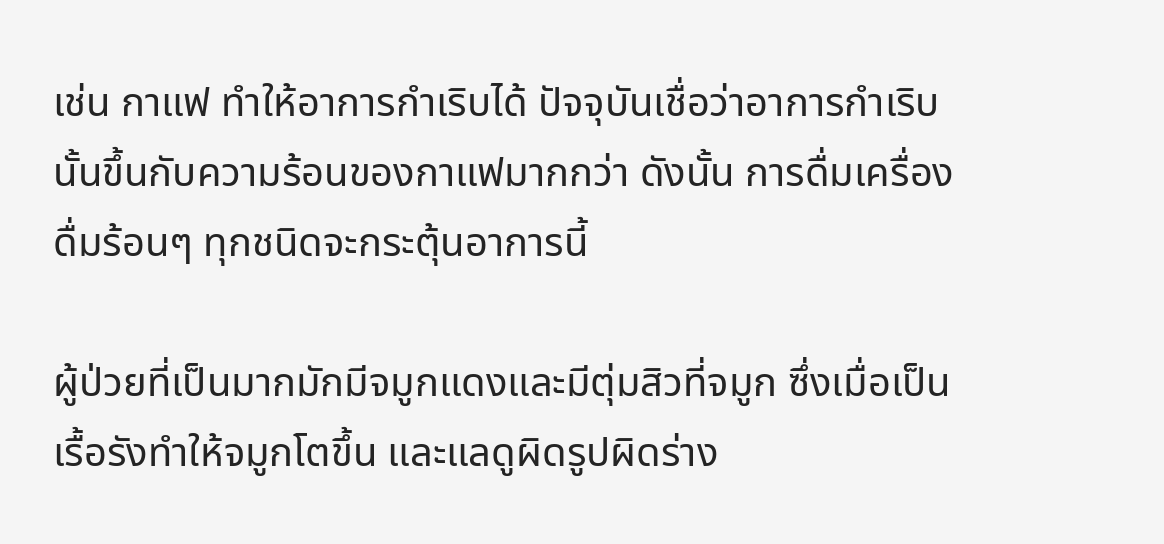เช่น กาแฟ ทำให้อาการกำเริบได้ ปัจจุบันเชื่อว่าอาการกำเริบนั้นขึ้นกับความร้อนของกาแฟมากกว่า ดังนั้น การดื่มเครื่องดื่มร้อนๆ ทุกชนิดจะกระตุ้นอาการนี้

ผู้ป่วยที่เป็นมากมักมีจมูกแดงและมีตุ่มสิวที่จมูก ซึ่งเมื่อเป็นเรื้อรังทำให้จมูกโตขึ้น และแลดูผิดรูปผิดร่าง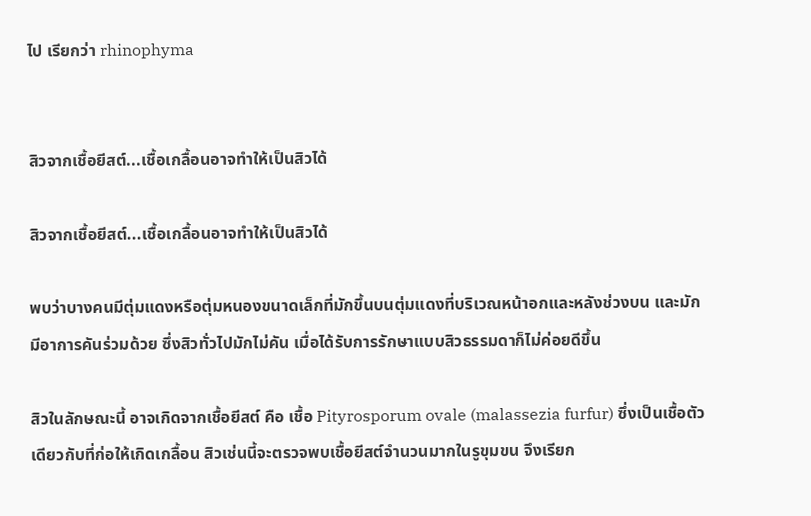ไป เรียกว่า rhinophyma


สิวจากเชื้อยีสต์...เชื้อเกลื้อนอาจทำให้เป็นสิวได้

สิวจากเชื้อยีสต์...เชื้อเกลื้อนอาจทำให้เป็นสิวได้

พบว่าบางคนมีตุ่มแดงหรือตุ่มหนองขนาดเล็กที่มักขึ้นบนตุ่มแดงที่บริเวณหน้าอกและหลังช่วงบน และมักมีอาการคันร่วมด้วย ซึ่งสิวทั่วไปมักไม่คัน เมื่อได้รับการรักษาแบบสิวธรรมดาก็ไม่ค่อยดีขึ้น

สิวในลักษณะนี้ อาจเกิดจากเชื้อยีสต์ คือ เชื้อ Pityrosporum ovale (malassezia furfur) ซึ่งเป็นเชื้อตัวเดียวกับที่ก่อให้เกิดเกลื้อน สิวเช่นนี้จะตรวจพบเชื้อยีสต์จำนวนมากในรูขุมขน จึงเรียก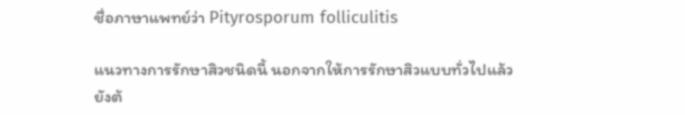ชื่อภาษาแพทย์ว่า Pityrosporum folliculitis

แนวทางการรักษาสิวชนิดนี้ นอกจากให้การรักษาสิวแบบทั่วไปแล้ว ยังต้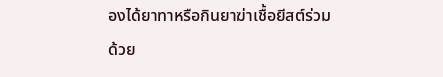องได้ยาทาหรือกินยาฆ่าเชื้อยีสต์ร่วมด้วย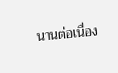นานต่อเนื่อง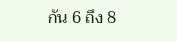กัน 6 ถึง 8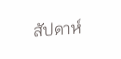สัปดาห์